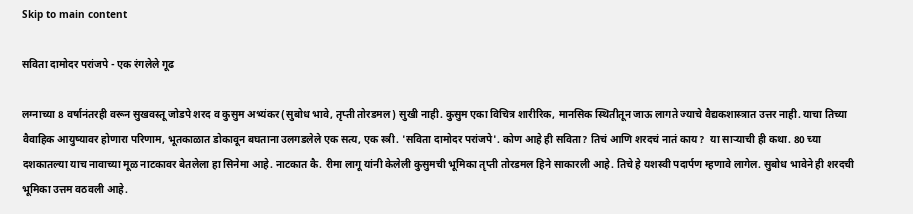Skip to main content

सविता दामोदर परांजपे - एक रंगलेले गूढ

लग्नाच्या 8 वर्षानंतरही वरून सुखवस्तू जोडपे शरद व कुसुम अभ्यंकर(सुबोध भावे, तृप्ती तोरडमल) सुखी नाही. कुसुम एका विचित्र शारीरिक, मानसिक स्थितीतून जाऊ लागते ज्याचे वैद्यकशास्त्रात उत्तर नाही. याचा तिच्या वैवाहिक आयुष्यावर होणारा परिणाम, भूतकाळात डोकावून बघताना उलगडलेले एक सत्य, एक स्त्री. 'सविता दामोदर परांजपे'. कोण आहे ही सविता? तिचं आणि शरदचं नातं काय?  या साऱ्याची ही कथा. 80 च्या दशकातल्या याच नावाच्या मूळ नाटकावर बेतलेला हा सिनेमा आहे. नाटकात कै. रीमा लागू यांनी केलेली कुसुमची भूमिका तृप्ती तोरडमल हिने साकारली आहे. तिचे हे यशस्वी पदार्पण म्हणावे लागेल. सुबोध भावेने ही शरदची भूमिका उत्तम वठवली आहे.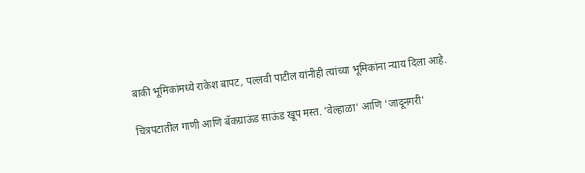बाकी भूमिकांमध्ये राकेश बापट, पल्लवी पाटील यांनीही त्यांच्या भूमिकांना न्याय दिला आहे.

चित्रपटातील गाणी आणि बॅकग्राऊंड साऊंड खूप मस्त. 'वेल्हाळा' आणि 'जादूनगरी'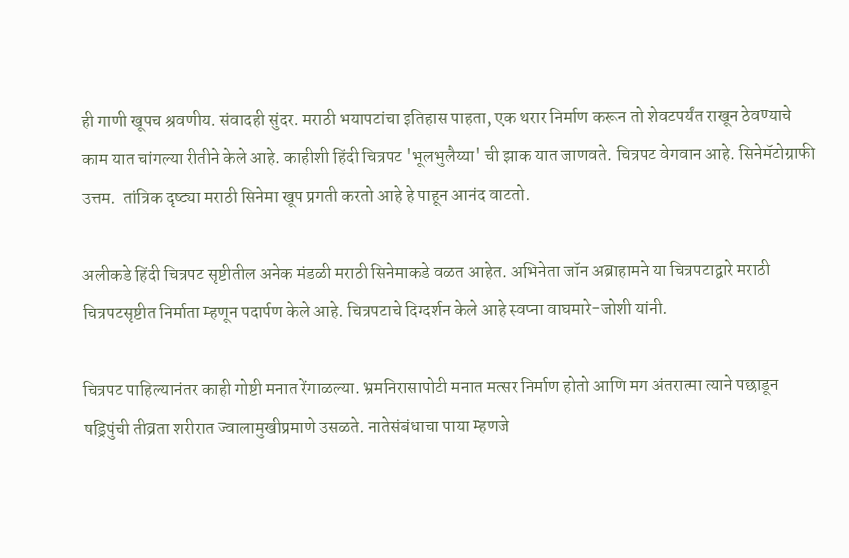ही गाणी खूपच श्रवणीय. संवादही सुंदर. मराठी भयापटांचा इतिहास पाहता, एक थरार निर्माण करून तो शेवटपर्यंत राखून ठेवण्याचे काम यात चांगल्या रीतीने केले आहे. काहीशी हिंदी चित्रपट 'भूलभुलैय्या' ची झाक यात जाणवते. चित्रपट वेगवान आहे. सिनेमॅटोग्राफी उत्तम.  तांत्रिक दृष्ट्या मराठी सिनेमा खूप प्रगती करतो आहे हे पाहून आनंद वाटतो.

अलीकडे हिंदी चित्रपट सृष्टीतील अनेक मंडळी मराठी सिनेमाकडे वळत आहेत. अभिनेता जॉन अब्राहामने या चित्रपटाद्वारे मराठी चित्रपटसृष्टीत निर्माता म्हणून पदार्पण केले आहे. चित्रपटाचे दिग्दर्शन केले आहे स्वप्ना वाघमारे-जोशी यांनी.

चित्रपट पाहिल्यानंतर काही गोष्टी मनात रेंगाळल्या. भ्रमनिरासापोटी मनात मत्सर निर्माण होतो आणि मग अंतरात्मा त्याने पछाडून षड्रिपुंची तीव्रता शरीरात ज्वालामुखीप्रमाणे उसळते. नातेसंबंधाचा पाया म्हणजे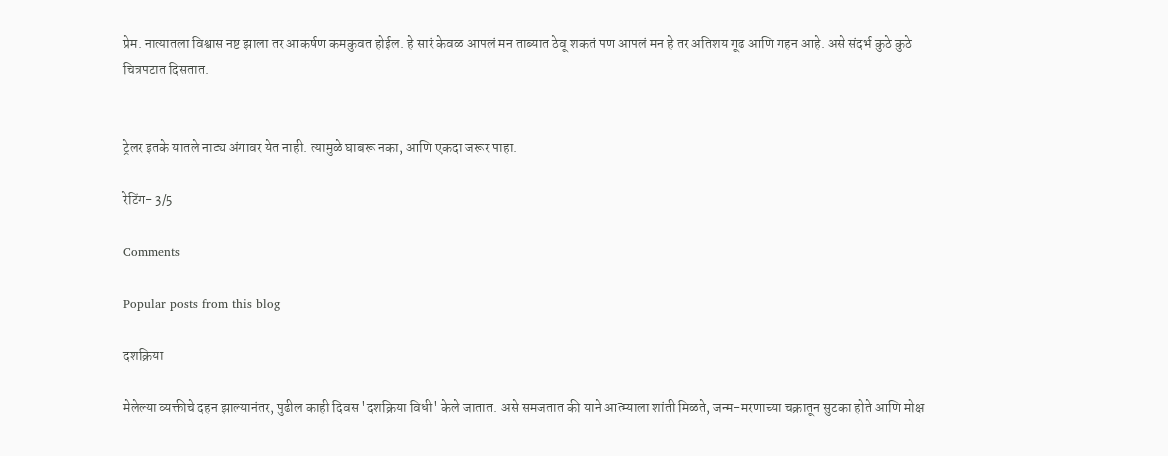प्रेम. नात्यातला विश्वास नष्ट झाला तर आकर्षण कमकुवत होईल. हे सारं केवळ आपलं मन ताब्यात ठेवू शकतं पण आपलं मन हे तर अतिशय गूढ आणि गहन आहे. असे संदर्भ कुठे कुठे चित्रपटात दिसतात.


ट्रेलर इतके यातले नाट्य अंगावर येत नाही. त्यामुळे घाबरू नका, आणि एकदा जरूर पाहा.

रेटिंग- 3/5

Comments

Popular posts from this blog

दशक्रिया

मेलेल्या व्यक्तीचे दहन झाल्यानंतर, पुढील काही दिवस 'दशक्रिया विधी' केले जातात. असे समजतात की याने आत्म्याला शांती मिळते, जन्म-मरणाच्या चक्रातून सुटका होते आणि मोक्ष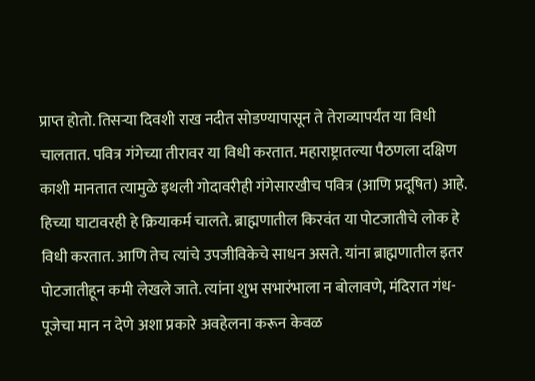प्राप्त होतो. तिसऱ्या दिवशी राख नदीत सोडण्यापासून ते तेराव्यापर्यंत या विधी चालतात. पवित्र गंगेच्या तीरावर या विधी करतात. महाराष्ट्रातल्या पैठणला दक्षिण काशी मानतात त्यामुळे इथली गोदावरीही गंगेसारखीच पवित्र (आणि प्रदूषित) आहे. हिच्या घाटावरही हे क्रियाकर्म चालते. ब्राह्मणातील किरवंत या पोटजातीचे लोक हे विधी करतात. आणि तेच त्यांचे उपजीविकेचे साधन असते. यांना ब्राह्मणातील इतर पोटजातीहून कमी लेखले जाते. त्यांना शुभ सभारंभाला न बोलावणे, मंदिरात गंध-पूजेचा मान न देणे अशा प्रकारे अवहेलना करून केवळ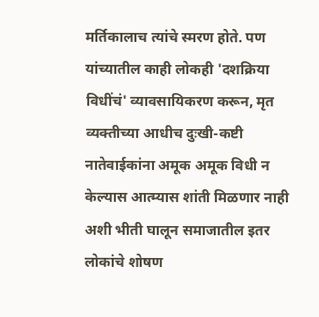मर्तिकालाच त्यांचे स्मरण होते. पण यांच्यातील काही लोकही 'दशक्रिया विधींचं' व्यावसायिकरण करून, मृत व्यक्तीच्या आधीच दुःखी-कष्टी नातेवाईकांना अमूक अमूक विधी न केल्यास आत्म्यास शांती मिळणार नाही अशी भीती घालून समाजातील इतर लोकांचे शोषण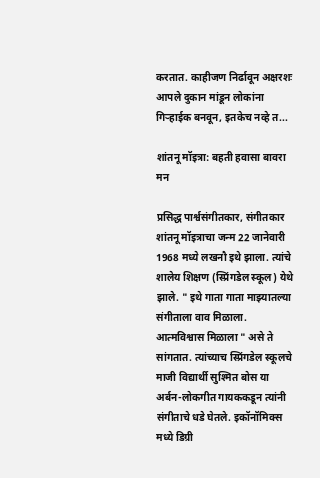करतात. काहीजण निर्ढावून अक्षरशः आपले दुकान मांडून लोकांना गिऱ्हाईक बनवून, इतकेच नव्हे त...

शांतनू मॉइत्रा: बहती हवासा बावरा मन

प्रसिद्ध पार्श्वसंगीतकार, संगीतकार शांतनू मॉइत्राचा जन्म 22 जानेवारी 1968 मध्ये लखनौ इथे झाला. त्यांचे शालेय शिक्षण (स्प्रिंगडेल स्कूल) येथे झाले. " इथे गाता गाता माझ्यातल्या संगीताला वाव मिळाला. आत्मविश्वास मिळाला " असे ते सांगतात. त्यांच्याच स्प्रिंगडेल स्कूलचे माजी विद्यार्थी सुश्मित बोस या अर्बन-लोकगीत गायककडून त्यांनी संगीताचे धडे घेतले. इकॉनॉमिक्स मध्ये डिग्री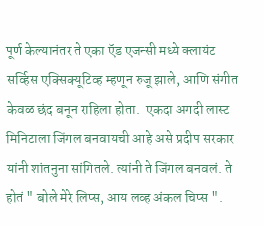पूर्ण केल्यानंतर ते एका ऍड एजन्सी मध्ये क्लायंट सर्व्हिस एक्सिक्यूटिव्ह म्हणून रुजू झाले, आणि संगीत केवळ छंद बनून राहिला होता.  एकदा अगदी लास्ट मिनिटाला जिंगल बनवायची आहे असे प्रदीप सरकार यांनी शांतनुना सांगितले. त्यांनी ते जिंगल बनवलं. ते होतं " बोले मेरे लिप्स, आय लव्ह अंकल चिप्स ".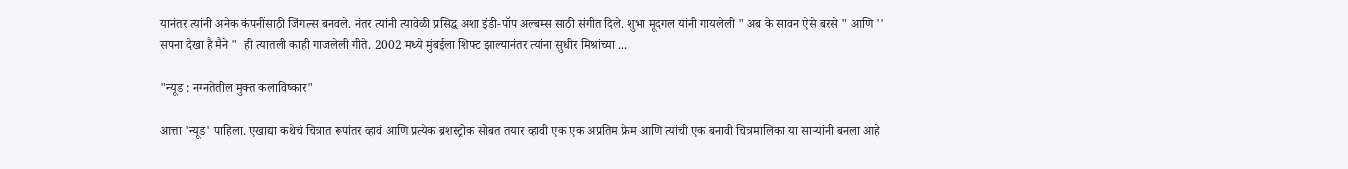यानंतर त्यांनी अनेक कंपनींसाठी जिंगल्स बनवले. नंतर त्यांनी त्यावेळी प्रसिद्ध अशा इंडी-पॉप अल्बम्स साठी संगीत दिले. शुभा मूदगल यांनी गायलेली " अब के सावन ऐसे बरसे " आणि '' सपना देखा है मैने "  ही त्यातली काही गाजलेली गीते. 2002 मध्ये मुंबईला शिफ्ट झाल्यानंतर त्यांना सुधीर मिश्रांच्या ...

"न्यूड : नग्नतेतील मुक्त कलाविष्कार"

आत्ता 'न्यूड' पाहिला. एखाद्या कथेचं चित्रात रूपांतर व्हावं आणि प्रत्येक ब्रशस्ट्रोक सोबत तयार व्हावी एक एक अप्रतिम फ्रेम आणि त्यांची एक बनावी चित्रमालिका या साऱ्यांनी बनला आहे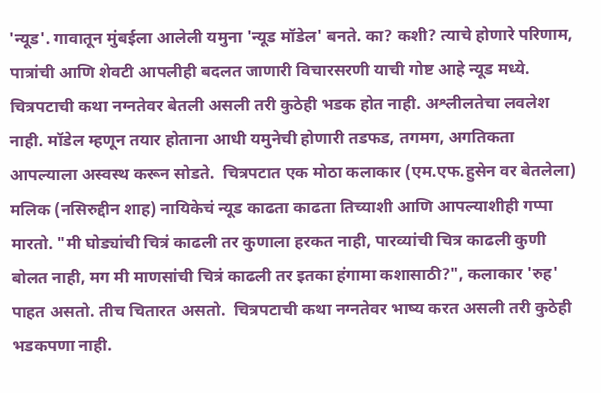'न्यूड'. गावातून मुंबईला आलेली यमुना 'न्यूड मॉडेल' बनते. का? कशी? त्याचे होणारे परिणाम, पात्रांची आणि शेवटी आपलीही बदलत जाणारी विचारसरणी याची गोष्ट आहे न्यूड मध्ये.  चित्रपटाची कथा नग्नतेवर बेतली असली तरी कुठेही भडक होत नाही. अश्लीलतेचा लवलेश नाही. मॉडेल म्हणून तयार होताना आधी यमुनेची होणारी तडफड, तगमग, अगतिकता आपल्याला अस्वस्थ करून सोडते.  चित्रपटात एक मोठा कलाकार (एम.एफ.हुसेन वर बेतलेला)  मलिक (नसिरुद्दीन शाह) नायिकेचं न्यूड काढता काढता तिच्याशी आणि आपल्याशीही गप्पा मारतो. "मी घोड्यांची चित्रं काढली तर कुणाला हरकत नाही, पारव्यांची चित्र काढली कुणी बोलत नाही, मग मी माणसांची चित्रं काढली तर इतका हंगामा कशासाठी?", कलाकार 'रुह' पाहत असतो. तीच चितारत असतो.  चित्रपटाची कथा नग्नतेवर भाष्य करत असली तरी कुठेही भडकपणा नाही.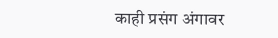काही प्रसंग अंगावर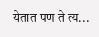येतात पण ते त्य...